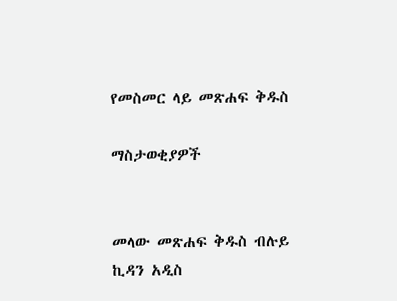የመስመር ላይ መጽሐፍ ቅዱስ

ማስታወቂያዎች


መላው መጽሐፍ ቅዱስ ብሉይ ኪዳን አዲስ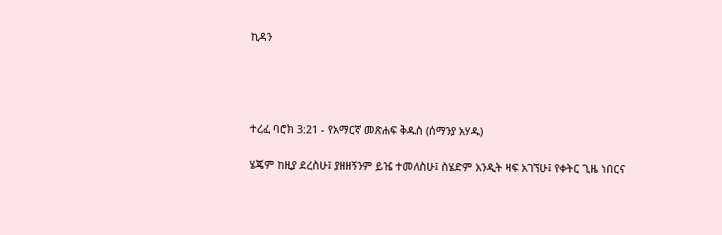ኪዳን




ተረፈ ባሮክ 3:21 - የአማርኛ መጽሐፍ ቅዱስ (ሰማንያ አሃዱ)

ሄጄም ከዚያ ደረስሁ፤ ያዘዘኝንም ይዤ ተመለስሁ፤ ስሄድም አንዲት ዛፍ አገኘሁ፤ የቀትር ጊዜ ነበርና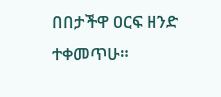በበታችዋ ዐርፍ ዘንድ ተቀመጥሁ።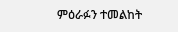ምዕራፉን ተመልከት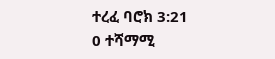ተረፈ ባሮክ 3:21
0 ተሻማሚ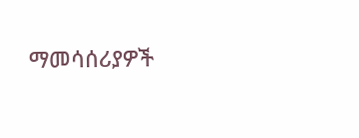ማመሳሰሪያዎች